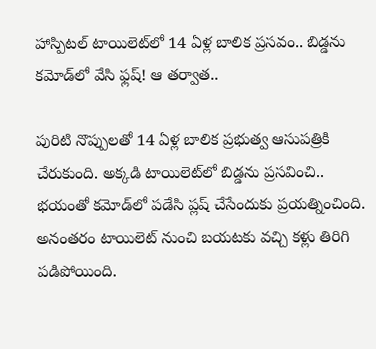హాస్పిటల్‌ టాయిలెట్‌లో 14 ఏళ్ల బాలిక ప్రసవం.. బిడ్డను కమోడ్‌లో వేసి ఫ్లష్! ఆ తర్వాత..

పురిటి నొప్పులతో 14 ఏళ్ల బాలిక ప్రభుత్వ ఆసుపత్రికి చేరుకుంది. అక్కడి టాయిలెట్‌లో బిడ్డను ప్రసవించి.. భయంతో కమోడ్‌లో పడేసి ప్లష్‌ చేసేందుకు ప్రయత్నించింది. అనంతరం టాయిలెట్‌ నుంచి బయటకు వచ్చి కళ్లు తిరిగి పడిపోయింది.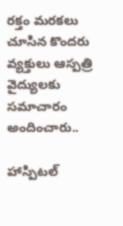రక్తం మరకలు చూసిన కొందరు వ్యక్తులు ఆస్పత్రి వైద్యులకు సమాచారం అందించారు..

హాస్పిటల్‌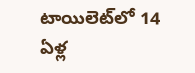టాయిలెట్‌లో 14 ఏళ్ల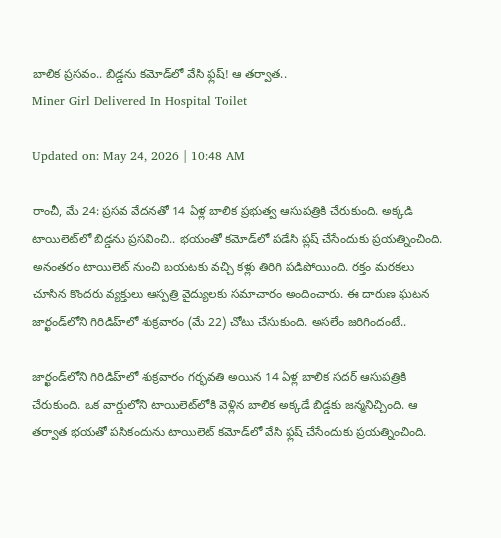బాలిక ప్రసవం.. బిడ్డను కమోడ్‌లో వేసి ఫ్లష్! ఆ తర్వాత..
Miner Girl Delivered In Hospital Toilet

Updated on: May 24, 2026 | 10:48 AM

రాంచీ, మే 24: ప్రసవ వేదనతో 14 ఏళ్ల బాలిక ప్రభుత్వ ఆసుపత్రికి చేరుకుంది. అక్కడి టాయిలెట్‌లో బిడ్డను ప్రసవించి.. భయంతో కమోడ్‌లో పడేసి ప్లష్‌ చేసేందుకు ప్రయత్నించింది. అనంతరం టాయిలెట్‌ నుంచి బయటకు వచ్చి కళ్లు తిరిగి పడిపోయింది. రక్తం మరకలు చూసిన కొందరు వ్యక్తులు ఆస్పత్రి వైద్యులకు సమాచారం అందించారు. ఈ దారుణ ఘటన జార్ఖండ్‌లోని గిరిడిహ్‌లో శుక్రవారం (మే 22) చోటు చేసుకుంది. అసలేం జరిగిందంటే..

జార్ఖండ్‌లోని గిరిడిహ్‌లో శుక్రవారం గర్భవతి అయిన 14 ఏళ్ల బాలిక సదర్ ఆసుపత్రికి చేరుకుంది. ఒక వార్డులోని టాయిలెట్‌లోకి వెళ్లిన బాలిక అక్కడే బిడ్డకు జన్మనిచ్చింది. ఆ తర్వాత భయతో పసికందును టాయిలెట్‌ కమోడ్‌లో వేసి ఫ్లష్‌ చేసేందుకు ప్రయత్నించింది.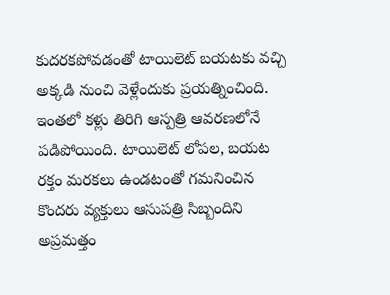కుదరకపోవడంతో టాయిలెట్ బయటకు వచ్చి అక్కడి నుంచి వెళ్లేందుకు ప్రయత్నించింది. ఇంతలో కళ్లు తిరిగి ఆస్పత్రి ఆవరణలోనే పడిపోయింది. టాయిలెట్‌ లోపల, బయట రక్తం మరకలు ఉండటంతో గమనించిన కొందరు వ్యక్తులు ఆసుపత్రి సిబ్బందిని అప్రమత్తం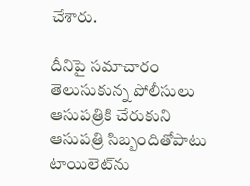చేశారు.

దీనిపై సమాచారం తెలుసుకున్న పోలీసులు ఆసుపత్రికి చేరుకుని ఆసుపత్రి సిబ్బందితోపాటు టాయిలెట్‌ను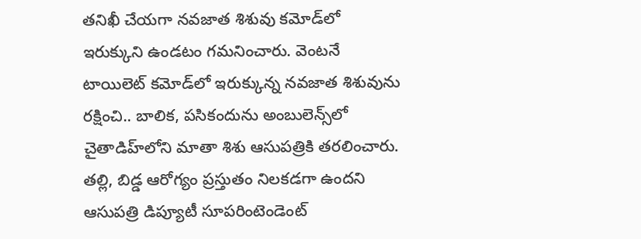తనిఖీ చేయగా నవజాత శిశువు కమోడ్‌లో ఇరుక్కుని ఉండటం గమనించారు. వెంటనే టాయిలెట్‌ కమోడ్‌లో ఇరుక్కున్న నవజాత శిశువును రక్షించి.. బాలిక, పసికందును అంబులెన్స్‌లో చైతాడిహ్‌లోని మాతా శిశు ఆసుపత్రికి తరలించారు. తల్లి, బిడ్డ ఆరోగ్యం ప్రస్తుతం నిలకడగా ఉందని ఆసుపత్రి డిప్యూటీ సూపరింటెండెంట్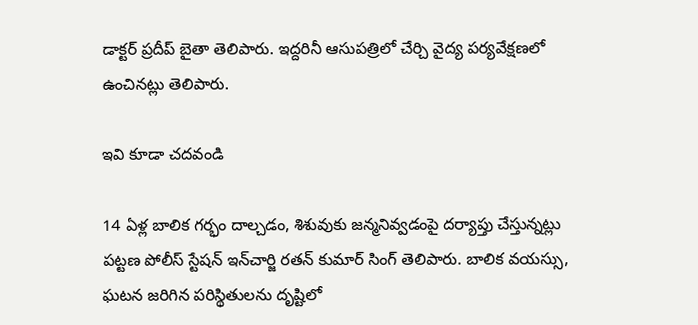డాక్టర్ ప్రదీప్ బైతా తెలిపారు. ఇద్దరినీ ఆసుపత్రిలో చేర్చి వైద్య పర్యవేక్షణలో ఉంచినట్లు తెలిపారు.

ఇవి కూడా చదవండి

14 ఏళ్ల బాలిక గర్భం దాల్చడం, శిశువుకు జన్మనివ్వడంపై దర్యాప్తు చేస్తున్నట్లు పట్టణ పోలీస్ స్టేషన్ ఇన్‌చార్జి రతన్ కుమార్ సింగ్ తెలిపారు. బాలిక వయస్సు, ఘటన జరిగిన పరిస్థితులను దృష్టిలో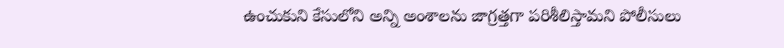ఉంచుకుని కేసులోని అన్ని అంశాలను జాగ్రత్తగా పరిశీలిస్తామని పోలీసులు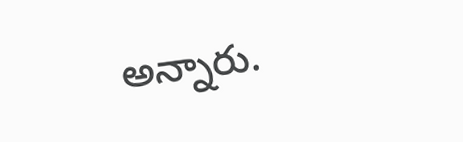అన్నారు.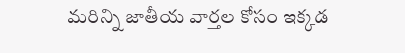మరిన్ని జాతీయ వార్తల కోసం ఇక్కడ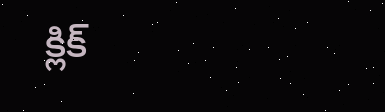క్లిక్‌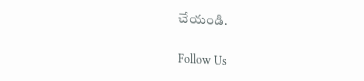చేయండి.

Follow Us